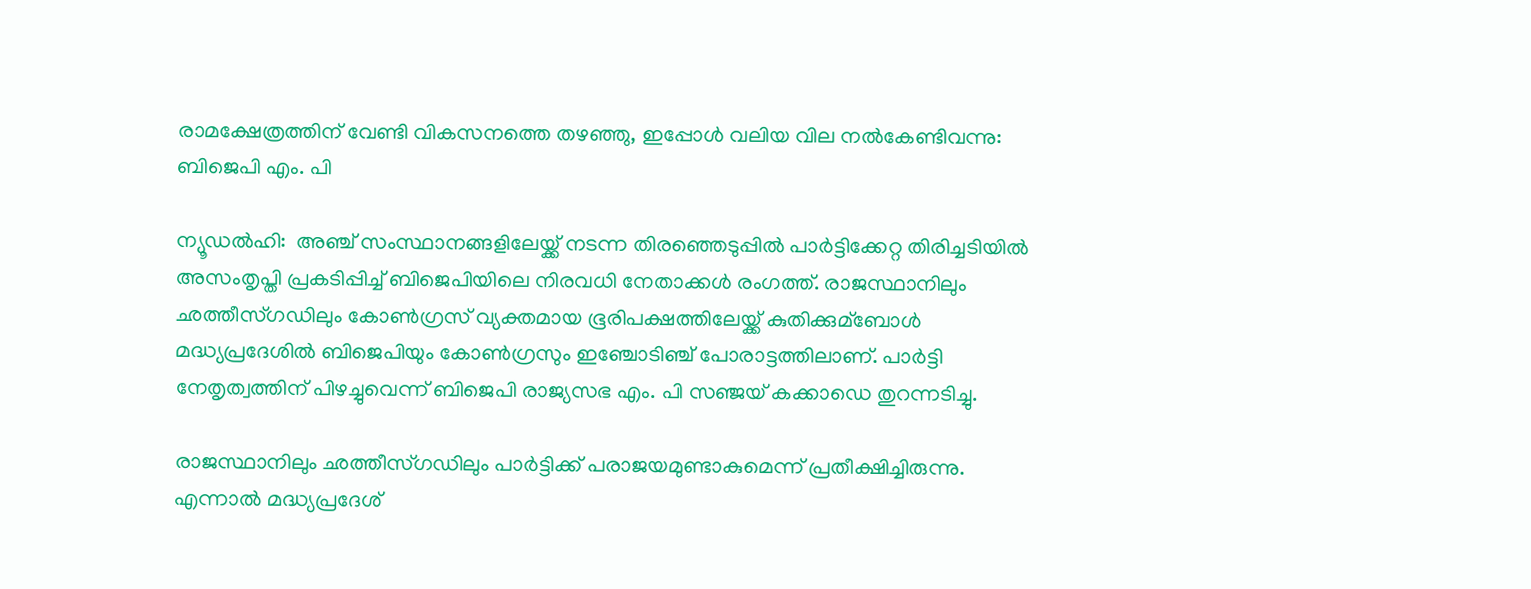രാമക്ഷേത്രത്തിന് വേണ്ടി വികസനത്തെ തഴഞ്ഞു, ഇപ്പോള്‍ വലിയ വില നല്‍കേണ്ടിവന്നു: ബിജെപി എം. പി

ന്യൂഡല്‍ഹി:  അഞ്ച് സംസ്ഥാനങ്ങളിലേയ്ക്ക് നടന്ന തിരഞ്ഞെടുപ്പില്‍ പാര്‍ട്ടിക്കേറ്റ തിരിച്ചടിയില്‍ അസംതൃപ്തി പ്രകടിപ്പിച്ച്‌ ബിജെപിയിലെ നിരവധി നേതാക്കള്‍ രംഗത്ത്. രാജസ്ഥാനിലും ഛത്തീസ്ഗഡിലും കോണ്‍ഗ്രസ് വ്യക്തമായ ഭൂരിപക്ഷത്തിലേയ്ക്ക് കുതിക്കുമ്ബോള്‍ മദ്ധ്യപ്രദേശില്‍ ബിജെപിയും കോണ്‍ഗ്രസും ഇഞ്ചോടിഞ്ച് പോരാട്ടത്തിലാണ്. പാര്‍ട്ടി നേതൃത്വത്തിന് പിഴച്ചുവെന്ന് ബിജെപി രാജ്യസഭ എം. പി സഞ്ജയ് കക്കാഡെ തുറന്നടിച്ചു.

രാജസ്ഥാനിലും ഛത്തീസ്ഗഡിലും പാര്‍ട്ടിക്ക് പരാജയമുണ്ടാകുമെന്ന് പ്രതീക്ഷിച്ചിരുന്നു. എന്നാല്‍ മദ്ധ്യപ്രദേശ്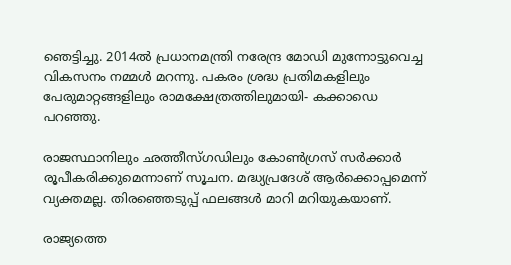ഞെട്ടിച്ചു. 2014ല്‍ പ്രധാനമന്ത്രി നരേന്ദ്ര മോഡി മുന്നോട്ടുവെച്ച വികസനം നമ്മള്‍ മറന്നു. പകരം ശ്രദ്ധ പ്രതിമകളിലും പേരുമാറ്റങ്ങളിലും രാമക്ഷേത്രത്തിലുമായി- കക്കാഡെ പറഞ്ഞു.

രാജസ്ഥാനിലും ഛത്തീസ്ഗഡിലും കോണ്‍ഗ്രസ് സര്‍ക്കാര്‍ രൂപീകരിക്കുമെന്നാണ് സൂചന. മദ്ധ്യപ്രദേശ് ആര്‍ക്കൊപ്പമെന്ന് വ്യക്തമല്ല. തിരഞ്ഞെടുപ്പ് ഫലങ്ങള്‍ മാറി മറിയുകയാണ്.

രാജ്യത്തെ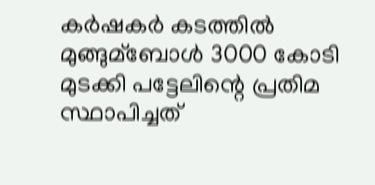കര്‍ഷകര്‍ കടത്തില്‍ മുങ്ങുമ്ബോള്‍ 3000 കോടി മുടക്കി പട്ടേലിന്റെ പ്രതിമ സ്ഥാപിച്ചത്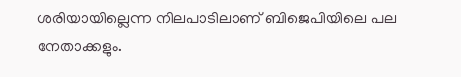ശരിയായില്ലെന്ന നിലപാടിലാണ് ബിജെപിയിലെ പല നേതാക്കളും.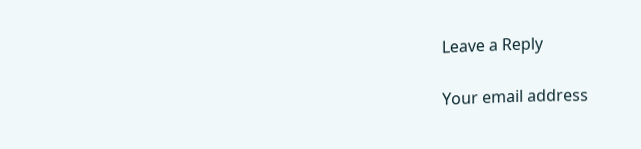Leave a Reply

Your email address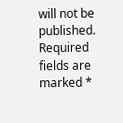will not be published. Required fields are marked *